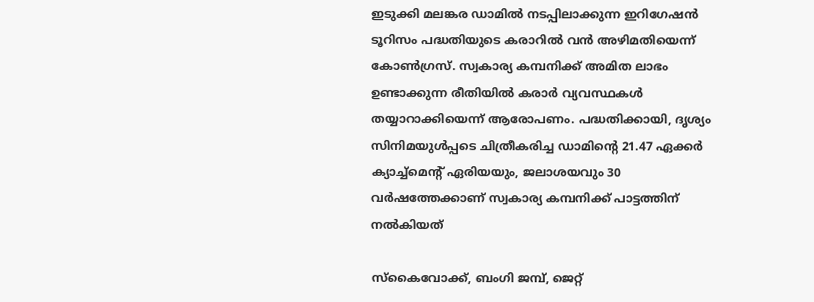ഇടുക്കി മലങ്കര ഡാമിൽ നടപ്പിലാക്കുന്ന ഇറിഗേഷൻ ടൂറിസം പദ്ധതിയുടെ കരാറിൽ വൻ അഴിമതിയെന്ന് കോൺഗ്രസ്‌. സ്വകാര്യ കമ്പനിക്ക് അമിത ലാഭം ഉണ്ടാക്കുന്ന രീതിയിൽ കരാർ വ്യവസ്ഥകൾ തയ്യാറാക്കിയെന്ന് ആരോപണം. പദ്ധതിക്കായി, ദൃശ്യം സിനിമയുൾപ്പടെ ചിത്രീകരിച്ച ഡാമിന്റെ 21.47 ഏക്കർ ക്യാച്ച്മെന്റ് ഏരിയയും, ജലാശയവും 30 വർഷത്തേക്കാണ് സ്വകാര്യ കമ്പനിക്ക് പാട്ടത്തിന് നൽകിയത്

സ്കൈവോക്ക്, ബംഗി ജമ്പ്, ജെറ്റ്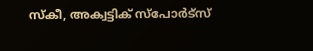സ്കീ, അക്വട്ടിക് സ്പോർട്സ്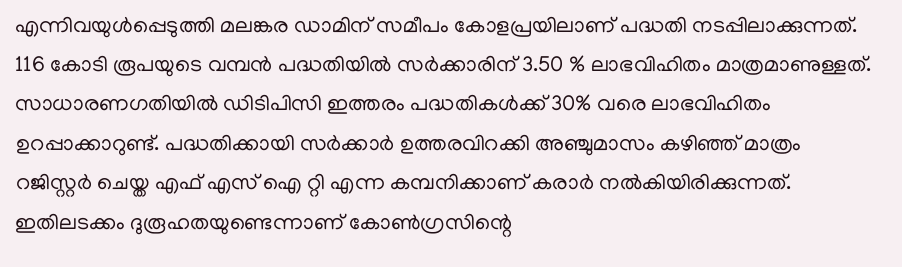എന്നിവയുൾപ്പെടുത്തി മലങ്കര ഡാമിന് സമീപം കോളപ്രയിലാണ് പദ്ധതി നടപ്പിലാക്കുന്നത്. 116 കോടി രൂപയുടെ വമ്പൻ പദ്ധതിയിൽ സർക്കാരിന് 3.50 % ലാഭവിഹിതം മാത്രമാണുള്ളത്. സാധാരണഗതിയിൽ ഡിടിപിസി ഇത്തരം പദ്ധതികൾക്ക് 30% വരെ ലാഭവിഹിതം ഉറപ്പാക്കാറുണ്ട്. പദ്ധതിക്കായി സർക്കാർ ഉത്തരവിറക്കി അഞ്ചുമാസം കഴിഞ്ഞ് മാത്രം റജിസ്റ്റർ ചെയ്ത എഫ് എസ് ഐ റ്റി എന്ന കമ്പനിക്കാണ് കരാർ നൽകിയിരിക്കുന്നത്. ഇതിലടക്കം ദുരൂഹതയുണ്ടെന്നാണ് കോൺഗ്രസിന്റെ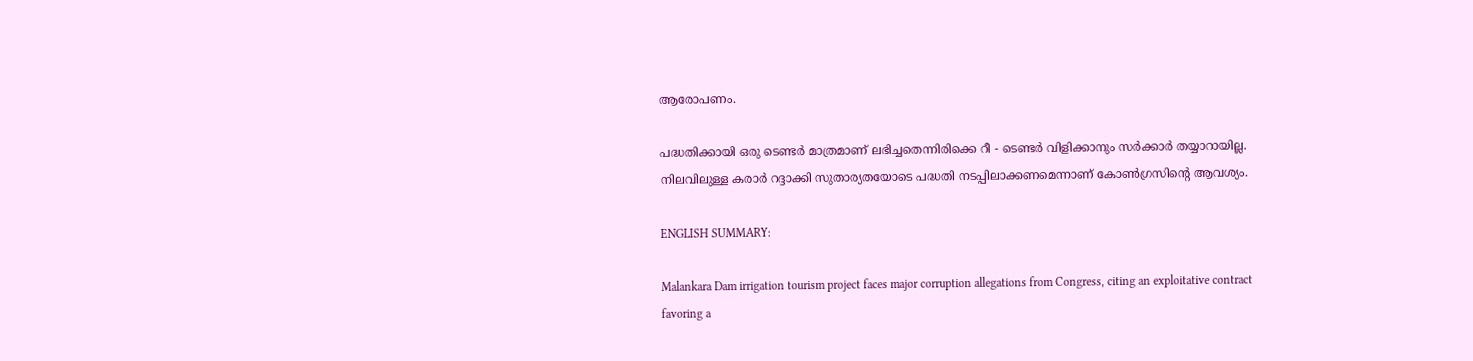ആരോപണം.

പദ്ധതിക്കായി ഒരു ടെണ്ടർ മാത്രമാണ് ലഭിച്ചതെന്നിരിക്കെ റീ - ടെണ്ടർ വിളിക്കാനും സർക്കാർ തയ്യാറായില്ല. നിലവിലുള്ള കരാർ റദ്ദാക്കി സുതാര്യതയോടെ പദ്ധതി നടപ്പിലാക്കണമെന്നാണ് കോൺഗ്രസിന്റെ ആവശ്യം.

ENGLISH SUMMARY:

Malankara Dam irrigation tourism project faces major corruption allegations from Congress, citing an exploitative contract favoring a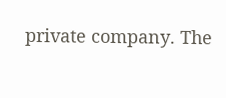private company. The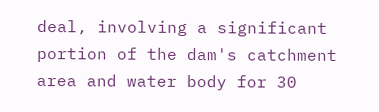deal, involving a significant portion of the dam's catchment area and water body for 30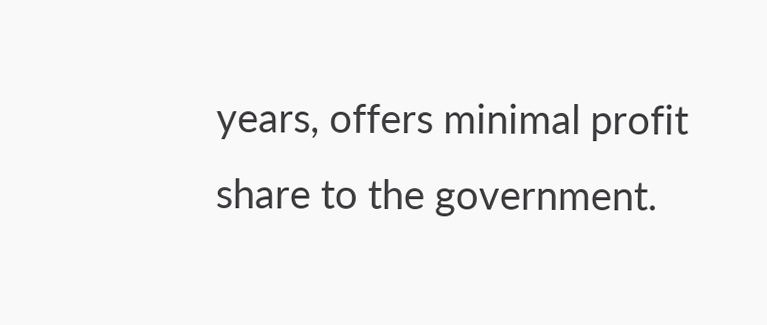years, offers minimal profit share to the government.